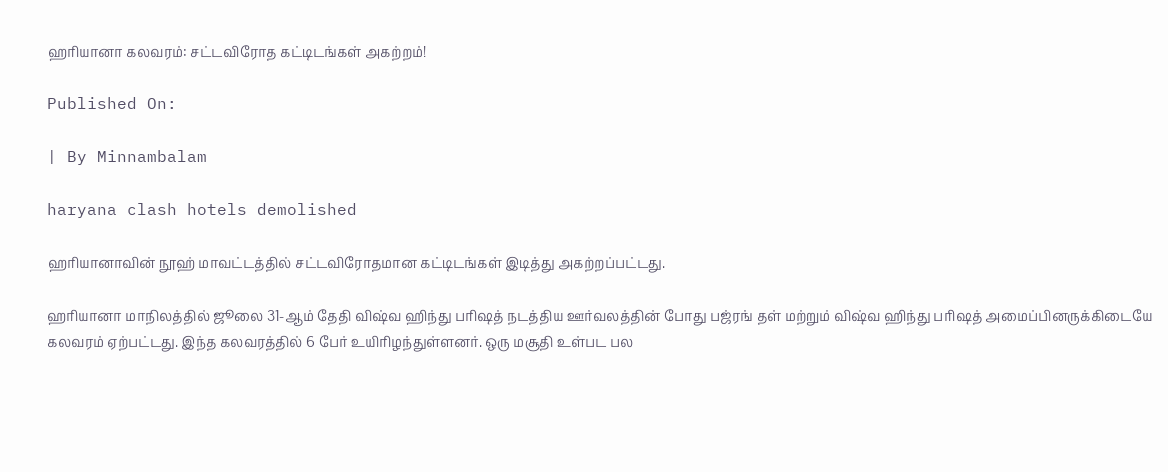ஹரியானா கலவரம்: சட்டவிரோத கட்டிடங்கள் அகற்றம்!

Published On:

| By Minnambalam

haryana clash hotels demolished

ஹரியானாவின் நூஹ் மாவட்டத்தில் சட்டவிரோதமான கட்டிடங்கள் இடித்து அகற்றப்பட்டது.

ஹரியானா மாநிலத்தில் ஜூலை 31-ஆம் தேதி விஷ்வ ஹிந்து பரிஷத் நடத்திய ஊர்வலத்தின் போது பஜ்ரங் தள் மற்றும் விஷ்வ ஹிந்து பரிஷத் அமைப்பினருக்கிடையே கலவரம் ஏற்பட்டது. இந்த கலவரத்தில் 6 பேர் உயிரிழந்துள்ளனர். ஒரு மசூதி உள்பட பல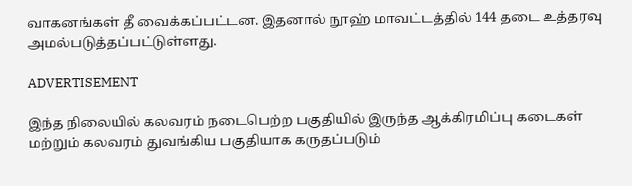வாகனங்கள் தீ வைக்கப்பட்டன. இதனால் நூஹ் மாவட்டத்தில் 144 தடை உத்தரவு அமல்படுத்தப்பட்டுள்ளது.

ADVERTISEMENT

இந்த நிலையில் கலவரம் நடைபெற்ற பகுதியில் இருந்த ஆக்கிரமிப்பு கடைகள் மற்றும் கலவரம் துவங்கிய பகுதியாக கருதப்படும்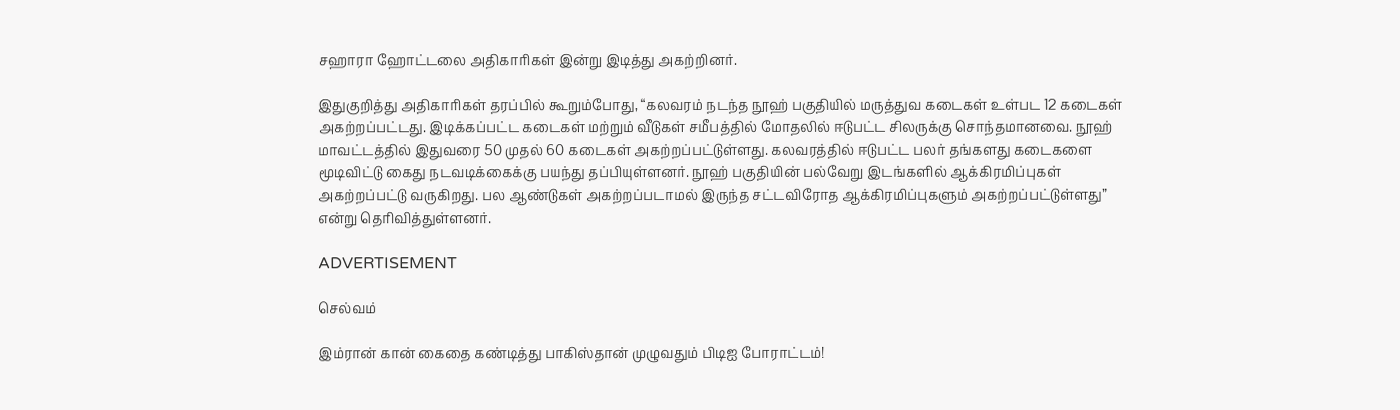சஹாரா ஹோட்டலை அதிகாரிகள் இன்று இடித்து அகற்றினர்.

இதுகுறித்து அதிகாரிகள் தரப்பில் கூறும்போது, “கலவரம் நடந்த நூஹ் பகுதியில் மருத்துவ கடைகள் உள்பட 12 கடைகள் அகற்றப்பட்டது. இடிக்கப்பட்ட கடைகள் மற்றும் வீடுகள் சமீபத்தில் மோதலில் ஈடுபட்ட சிலருக்கு சொந்தமானவை. நூஹ் மாவட்டத்தில் இதுவரை 50 முதல் 60 கடைகள் அகற்றப்பட்டுள்ளது. கலவரத்தில் ஈடுபட்ட பலர் தங்களது கடைகளை மூடிவிட்டு கைது நடவடிக்கைக்கு பயந்து தப்பியுள்ளனர். நூஹ் பகுதியின் பல்வேறு இடங்களில் ஆக்கிரமிப்புகள் அகற்றப்பட்டு வருகிறது. பல ஆண்டுகள் அகற்றப்படாமல் இருந்த சட்டவிரோத ஆக்கிரமிப்புகளும் அகற்றப்பட்டுள்ளது” என்று தெரிவித்துள்ளனர்.

ADVERTISEMENT

செல்வம்

இம்ரான் கான் கைதை கண்டித்து பாகிஸ்தான் முழுவதும் பிடிஐ போராட்டம்!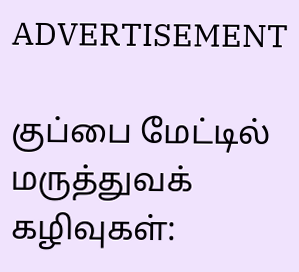ADVERTISEMENT

குப்பை மேட்டில் மருத்துவக் கழிவுகள்: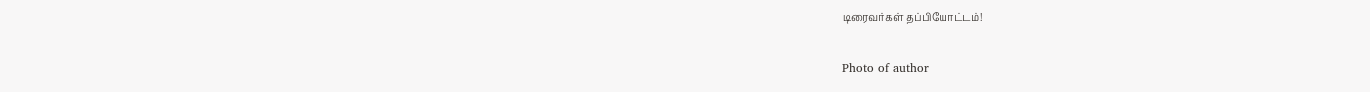டிரைவர்கள் தப்பியோட்டம்!

Photo of author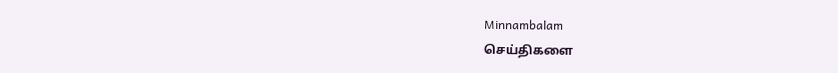Minnambalam
செய்திகளை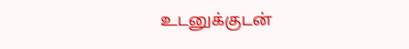உடனுக்குடன்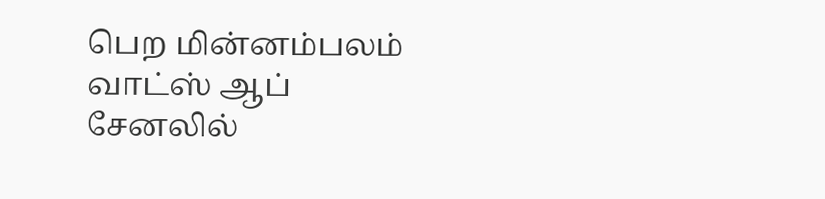பெற மின்னம்பலம் வாட்ஸ் ஆப் சேனலில்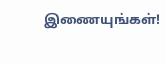இணையுங்கள்!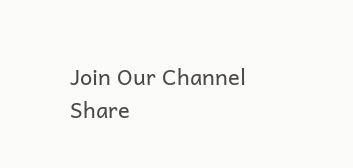Join Our Channel
Share